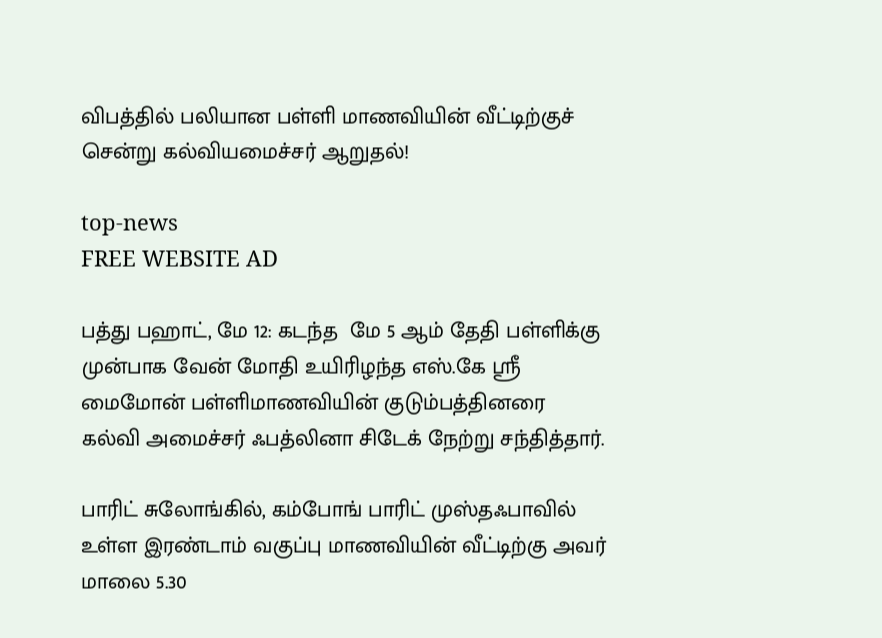விபத்தில் பலியான பள்ளி மாணவியின் வீட்டிற்குச் சென்று கல்வியமைச்சர் ஆறுதல்!

top-news
FREE WEBSITE AD

பத்து பஹாட், மே 12: கடந்த  மே 5 ஆம் தேதி பள்ளிக்கு முன்பாக வேன் மோதி உயிரிழந்த எஸ்.கே ஶ்ரீ மைமோன் பள்ளிமாணவியின் குடும்பத்தினரை கல்வி அமைச்சர் ஃபத்லினா சிடேக் நேற்று சந்தித்தார்.

பாரிட் சுலோங்கில், கம்போங் பாரிட் முஸ்தஃபாவில் உள்ள இரண்டாம் வகுப்பு மாணவியின் வீட்டிற்கு அவர் மாலை 5.30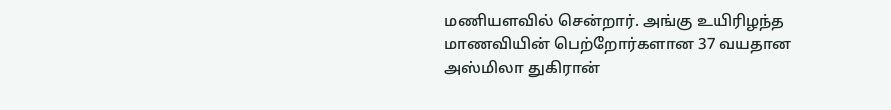மணியளவில் சென்றார். அங்கு உயிரிழந்த மாணவியின் பெற்றோர்களான 37 வயதான அஸ்மிலா துகிரான்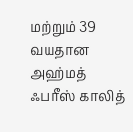மற்றும் 39 வயதான அஹ்மத் ஃபரீஸ் காலித்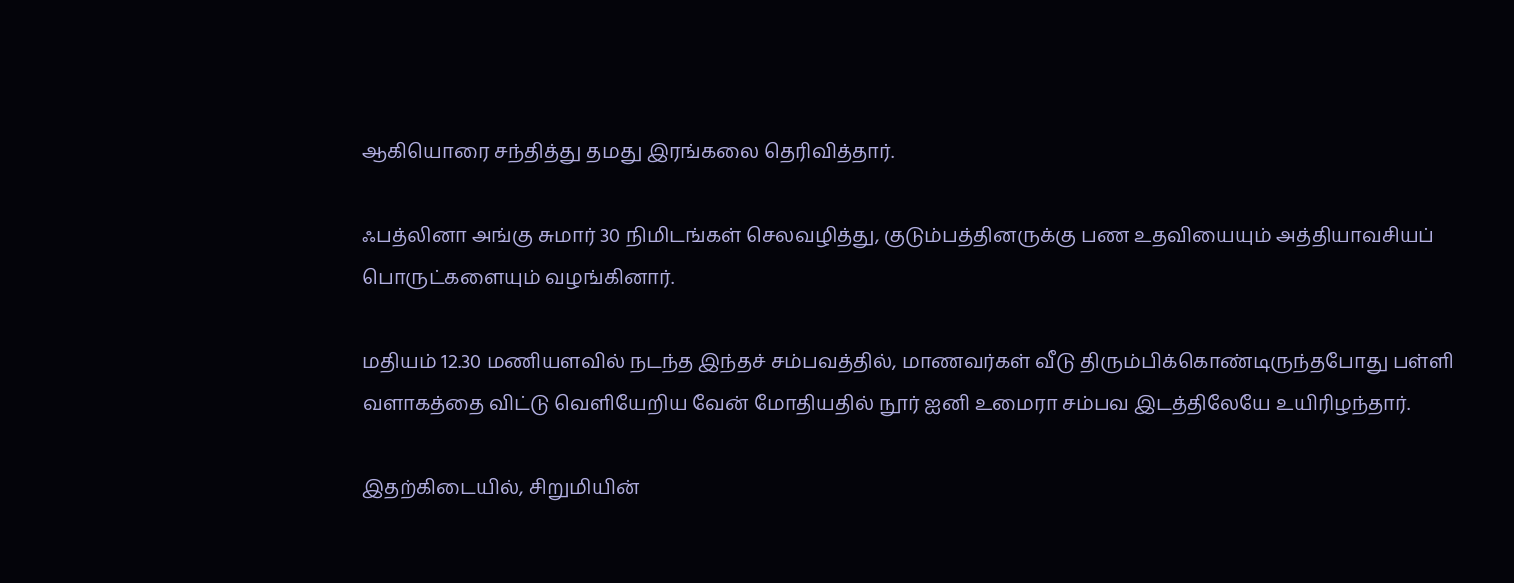ஆகியொரை சந்தித்து தமது இரங்கலை தெரிவித்தார்.

ஃபத்லினா அங்கு சுமார் 30 நிமிடங்கள் செலவழித்து, குடும்பத்தினருக்கு பண உதவியையும் அத்தியாவசியப் பொருட்களையும் வழங்கினார்.

மதியம் 12.30 மணியளவில் நடந்த இந்தச் சம்பவத்தில், மாணவர்கள் வீடு திரும்பிக்கொண்டிருந்தபோது பள்ளி வளாகத்தை விட்டு வெளியேறிய வேன் மோதியதில் நூர் ஐனி உமைரா சம்பவ இடத்திலேயே உயிரிழந்தார்.

இதற்கிடையில், சிறுமியின்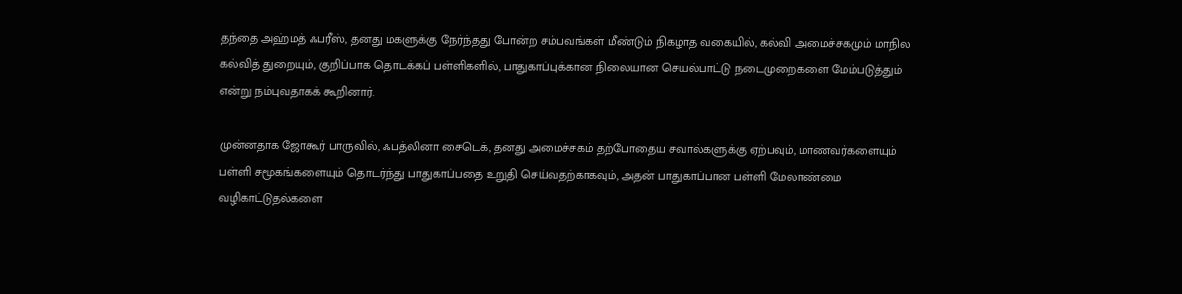தந்தை அஹ்மத் ஃபரீஸ், தனது மகளுக்கு நேர்ந்தது போன்ற சம்பவங்கள் மீண்டும் நிகழாத வகையில், கல்வி அமைச்சகமும் மாநில கல்வித் துறையும், குறிப்பாக தொடக்கப் பள்ளிகளில், பாதுகாப்புக்கான நிலையான செயல்பாட்டு நடைமுறைகளை மேம்படுத்தும் என்று நம்புவதாகக் கூறினார்.

முன்னதாக ஜோகூர் பாருவில், ஃபத்லினா சைடெக், தனது அமைச்சகம் தற்போதைய சவால்களுக்கு ஏற்பவும், மாணவர்களையும் பள்ளி சமூகங்களையும் தொடர்ந்து பாதுகாப்பதை உறுதி செய்வதற்காகவும், அதன் பாதுகாப்பான பள்ளி மேலாண்மை வழிகாட்டுதல்களை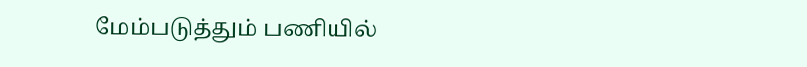மேம்படுத்தும் பணியில்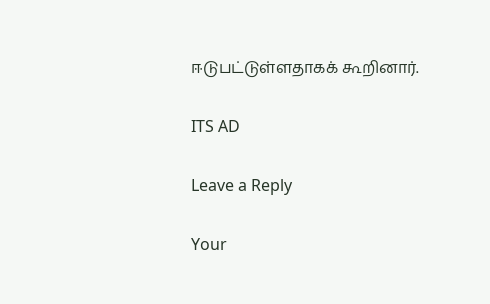ஈடுபட்டுள்ளதாகக் கூறினார்.

ITS AD

Leave a Reply

Your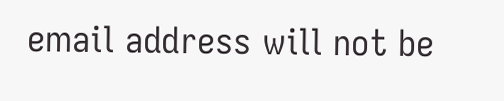email address will not be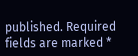published. Required fields are marked *